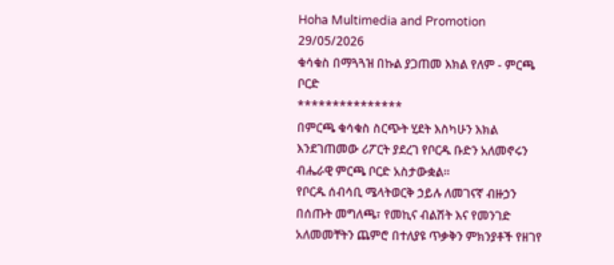Hoha Multimedia and Promotion
29/05/2026
ቁሳቁስ በማጓጓዝ በኩል ያጋጠመ እክል የለም - ምርጫ ቦርድ
***************
በምርጫ ቁሳቁስ ስርጭት ሂደት እስካሁን እክል እንደገጠመው ሪፖርት ያደረገ የቦርዱ ቡድን አለመኖሩን ብሔራዊ ምርጫ ቦርድ አስታውቋል።
የቦርዱ ሰብሳቢ ሜላትወርቅ ኃይሉ ለመገናኛ ብዙኃን በሰጡት መግለጫ፣ የመኪና ብልሽት እና የመንገድ አለመመቸትን ጨምሮ በተለያዩ ጥቃቅን ምክንያቶች የዘገየ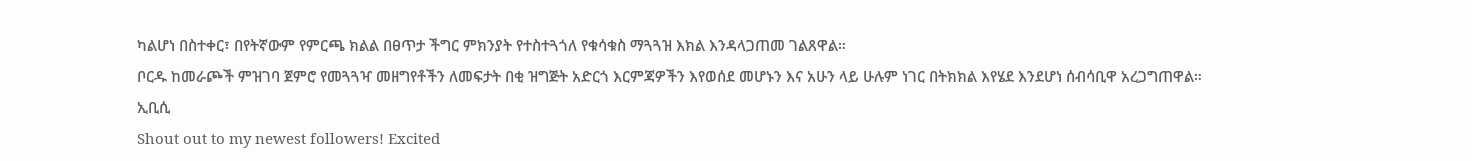ካልሆነ በስተቀር፣ በየትኛውም የምርጫ ክልል በፀጥታ ችግር ምክንያት የተስተጓጎለ የቁሳቁስ ማጓጓዝ እክል እንዳላጋጠመ ገልጸዋል።
ቦርዱ ከመራጮች ምዝገባ ጀምሮ የመጓጓዣ መዘግየቶችን ለመፍታት በቂ ዝግጅት አድርጎ እርምጃዎችን እየወሰደ መሆኑን እና አሁን ላይ ሁሉም ነገር በትክክል እየሄደ እንደሆነ ሰብሳቢዋ አረጋግጠዋል።
ኢቢሲ
Shout out to my newest followers! Excited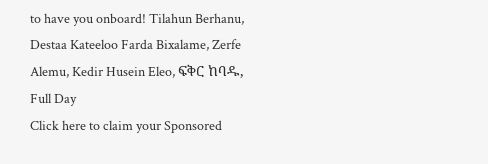to have you onboard! Tilahun Berhanu, Destaa Kateeloo Farda Bixalame, Zerfe Alemu, Kedir Husein Eleo, ፍቅር ከባዱ, Full Day
Click here to claim your Sponsored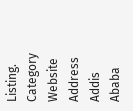Listing.
Category
Website
Address
Addis Ababa